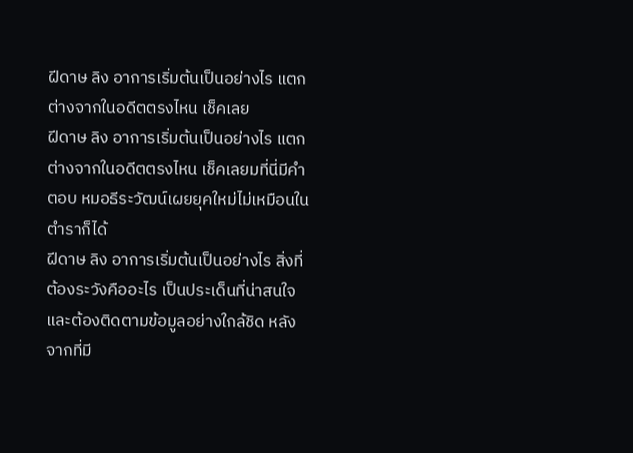ฝีดาษ ลิง อาการเริ่มต้นเป็นอย่างไร แตกต่างจากในอดีตตรงไหน เช็คเลย
ฝีดาษ ลิง อาการเริ่มต้นเป็นอย่างไร แตกต่างจากในอดีตตรงไหน เช็คเลยมที่นี่มีคำตอบ หมอธีระวัฒน์เผยยุคใหม่ไม่เหมือนในตำราก็ได้
ฝีดาษ ลิง อาการเริ่มต้นเป็นอย่างไร สิ่งที่ต้องระวังคืออะไร เป็นประเด็นที่น่าสนใจ และต้องติดตามข้อมูลอย่างใกล้ชิด หลังจากที่มี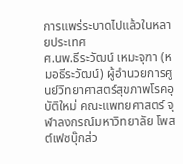การแพร่ระบาดไปแล้วในหลายประเทศ
ศ.นพ.ธีระวัฒน์ เหมะจุฑา (หมอธีระวัฒน์) ผู้อำนวยการศูนย์วิทยาศาสตร์สุขภาพโรคอุบัติใหม่ คณะแพทยศาสตร์ จุฬาลงกรณ์มหาวิทยาลัย โพสต์เฟซบุ๊กส่ว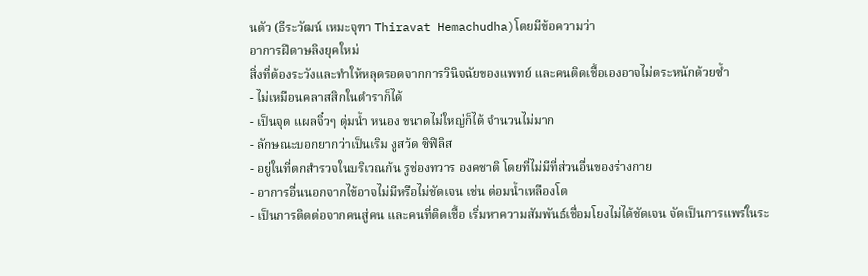นตัว (ธีระวัฒน์ เหมะจุฑา Thiravat Hemachudha)โดยมีข้อความว่า
อาการฝีดาษลิงยุคใหม่
สิ่งที่ต้องระวังและทำให้หลุดรอดจากการวินิจฉัยของแพทย์ และคนติดเชื้อเองอาจไม่ตระหนักด้วยซ้ำ
- ไม่เหมือนคลาสสิกในตำราก็ได้
- เป็นจุด แผลจิ๋วๆ ตุ่มน้ำ หนอง ขนาดไม่ใหญ่ก็ได้ จำนวนไม่มาก
- ลักษณะบอกยากว่าเป็นเริม งูสว้ด ซิฟิลิส
- อยู่ในที่ตกสำรวจในบริเวณก้น รูช่องทวาร องคชาติ โดยที่ไม่มีที่ส่วนอื่นของร่างกาย
- อาการอื่นนอกจากไข้อาจไม่มีหรือไม่ชัดเจน เช่น ต่อมน้ำเหลืองโต
- เป็นการติดต่อจากคนสู่คน และคนที่ติดเชื้อ เริ่มหาความสัมพันธ์เชื่อมโยงไม่ได้ชัดเจน จัดเป็นการแพร่ในระ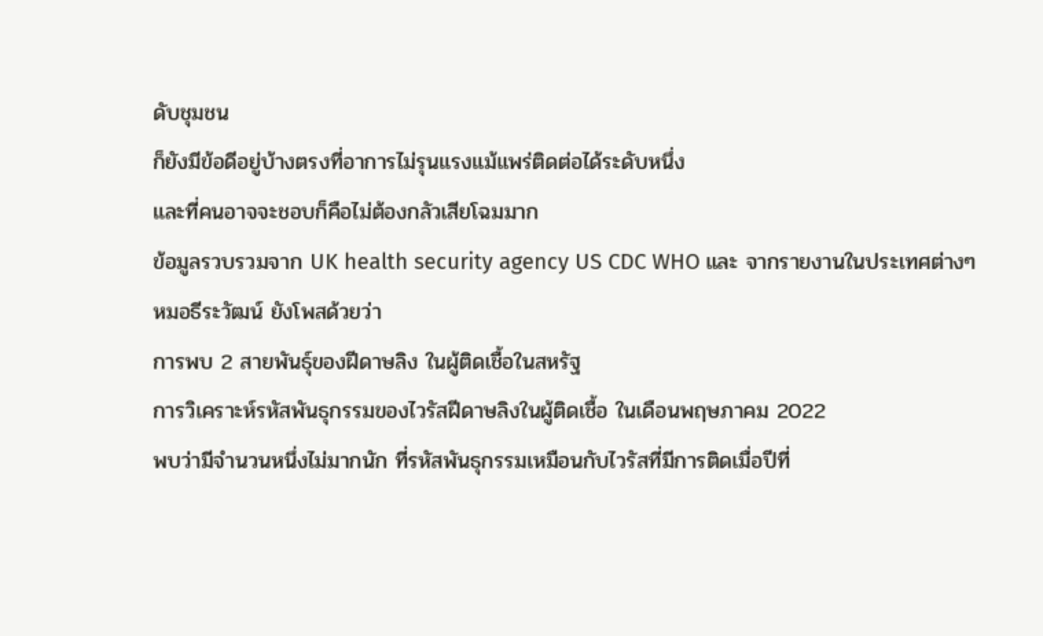ดับชุมชน
ก็ยังมีข้อดีอยู่บ้างตรงที่อาการไม่รุนแรงแม้แพร่ติดต่อได้ระดับหนึ่ง
และที่คนอาจจะชอบก็คือไม่ต้องกลัวเสียโฉมมาก
ข้อมูลรวบรวมจาก UK health security agency US CDC WHO และ จากรายงานในประเทศต่างๆ
หมอธีระวัฒน์ ยังโพสด้วยว่า
การพบ 2 สายพันธุ์ของฝีดาษลิง ในผู้ติดเชื้อในสหรัฐ
การวิเคราะห์รหัสพันธุกรรมของไวรัสฝีดาษลิงในผู้ติดเชื้อ ในเดือนพฤษภาคม 2022
พบว่ามีจำนวนหนึ่งไม่มากนัก ที่รหัสพันธุกรรมเหมือนกับไวรัสที่มีการติดเมื่อปีที่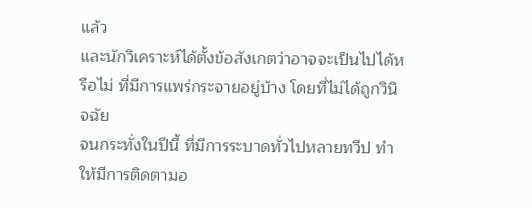แล้ว
และนักวิเคราะห์ได้ตั้งข้อสังเกตว่าอาจจะเป็นไปได้หรือไม่ ที่มีการแพร่กระจายอยู่บ้าง โดยที่ไม่ได้ถูกวินิจฉัย
จนกระทั่งในปีนี้ ที่มีการระบาดทั่วไปหลายทวีป ทำให้มีการติดตามอ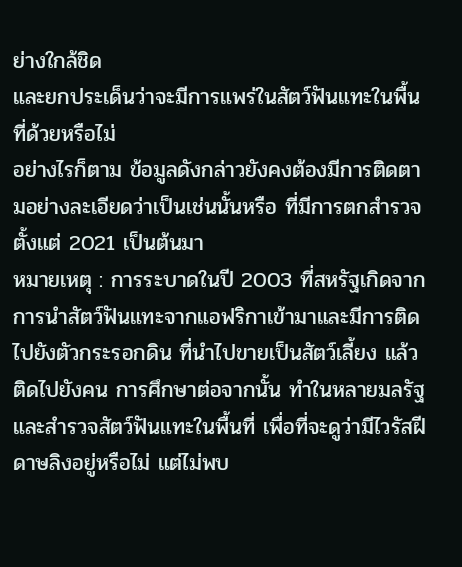ย่างใกล้ชิด
และยกประเด็นว่าจะมีการแพร่ในสัตว์ฟันแทะในพื้นที่ด้วยหรือไม่
อย่างไรก็ตาม ข้อมูลดังกล่าวยังคงต้องมีการติดตามอย่างละเอียดว่าเป็นเช่นนั้นหรือ ที่มีการตกสำรวจตั้งแต่ 2021 เป็นต้นมา
หมายเหตุ : การระบาดในปี 2003 ที่สหรัฐเกิดจากการนำสัตว์ฟันแทะจากแอฟริกาเข้ามาและมีการติดไปยังตัวกระรอกดิน ที่นำไปขายเป็นสัตว์เลี้ยง แล้วติดไปยังคน การศึกษาต่อจากนั้น ทำในหลายมลรัฐ และสำรวจสัตว์ฟันแทะในพื้นที่ เพื่อที่จะดูว่ามีไวรัสฝีดาษลิงอยู่หรือไม่ แต่ไม่พบ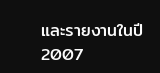และรายงานในปี 2007